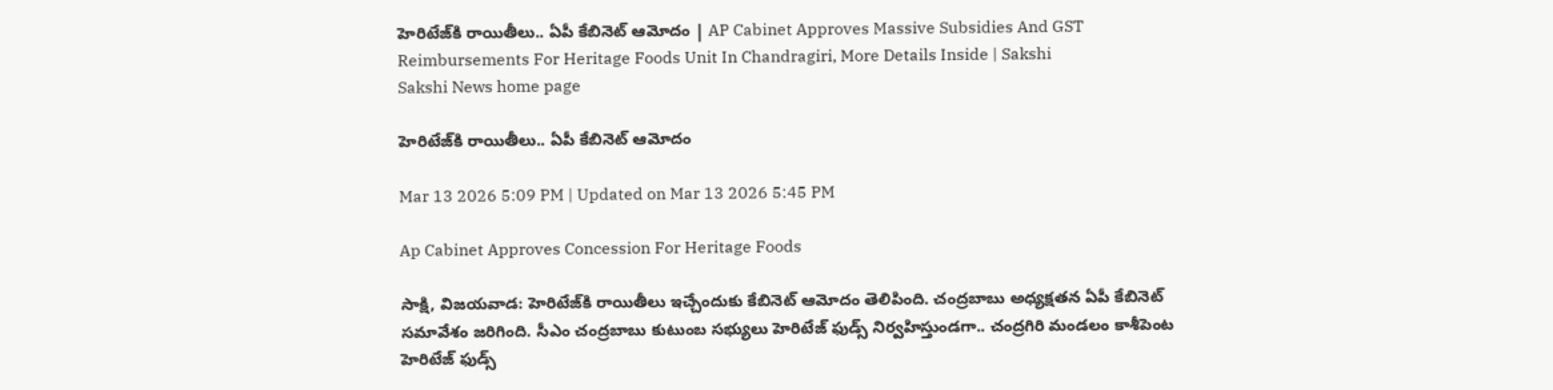హెరిటేజ్‌కి రాయితీలు.. ఏపీ కేబినెట్‌ ఆమోదం | AP Cabinet Approves Massive Subsidies And GST Reimbursements For Heritage Foods Unit In Chandragiri, More Details Inside | Sakshi
Sakshi News home page

హెరిటేజ్‌కి రాయితీలు.. ఏపీ కేబినెట్‌ ఆమోదం

Mar 13 2026 5:09 PM | Updated on Mar 13 2026 5:45 PM

Ap Cabinet Approves Concession For Heritage Foods

సాక్షి, విజయవాడ: హెరిటేజ్‌కి రాయితీలు ఇచ్చేందుకు కేబినెట్ ఆమోదం తెలిపింది. చంద్రబాబు అధ్యక్షతన ఏపీ కేబినెట్ సమావేశం జరిగింది. సీఎం చంద్రబాబు కుటుంబ సభ్యులు హెరిటేజ్ ఫుడ్స్ నిర్వహిస్తుండగా.. చంద్రగిరి మండలం కాశీపెంట హెరిటేజ్ ఫుడ్స్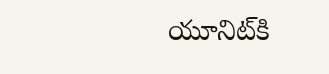యూనిట్‌కి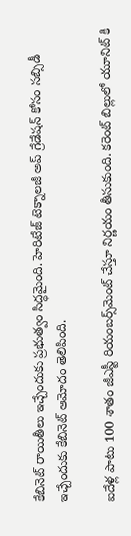కేబినెట్‌ రాయితీలు ఇచ్చేందుకు ప్రభుత్వం సిద్ధమైంది. హెరిటేజ్ టెక్నాలజీ అప్ గ్రేడేషన్ కోసం సబ్సిడీ ఇచ్చేందుకు కేబినెట్‌ ఆమోదం తెలిపింది.

ఐదేళ్ల పాటు 100 శాతం జీఎస్టీ రియంబర్స్‌మెంట్ చేస్తూ నిర్ణయం తీసుకుంది. కరెంట్ బిల్లులో యూనిట్ కి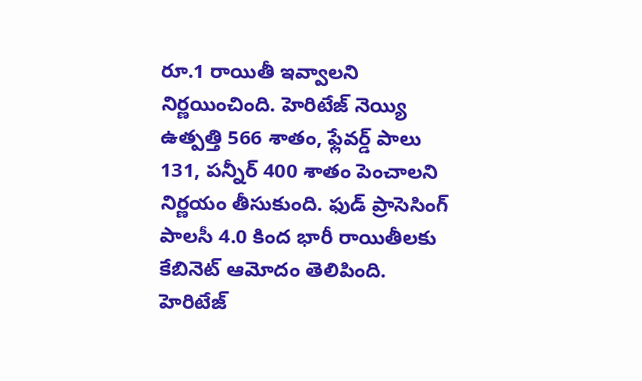రూ.1 రాయితీ ఇవ్వాలని నిర్ణయించింది. హెరిటేజ్ నెయ్యి ఉత్పత్తి 566 శాతం, ఫ్లేవర్డ్‌ పాలు 131, పన్నీర్ 400 శాతం పెంచాలని నిర్ణయం తీసుకుంది. ఫుడ్ ప్రాసెసింగ్ పాలసీ 4.0 కింద భారీ రాయితీలకు కేబినెట్ ఆమోదం తెలిపింది. హెరిటేజ్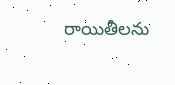రాయితీలను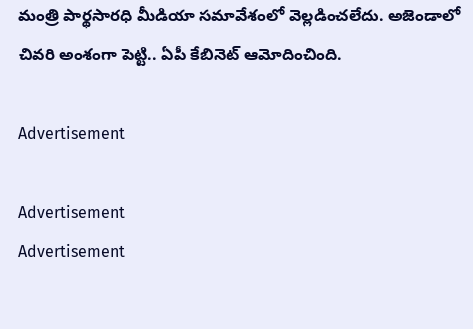మంత్రి పార్థసారధి మీడియా సమావేశంలో వెల్లడించలేదు. అజెండాలో చివరి అంశంగా పెట్టి.. ఏపీ కేబినెట్‌ ఆమోదించింది.

Advertisement

Advertisement
Advertisement